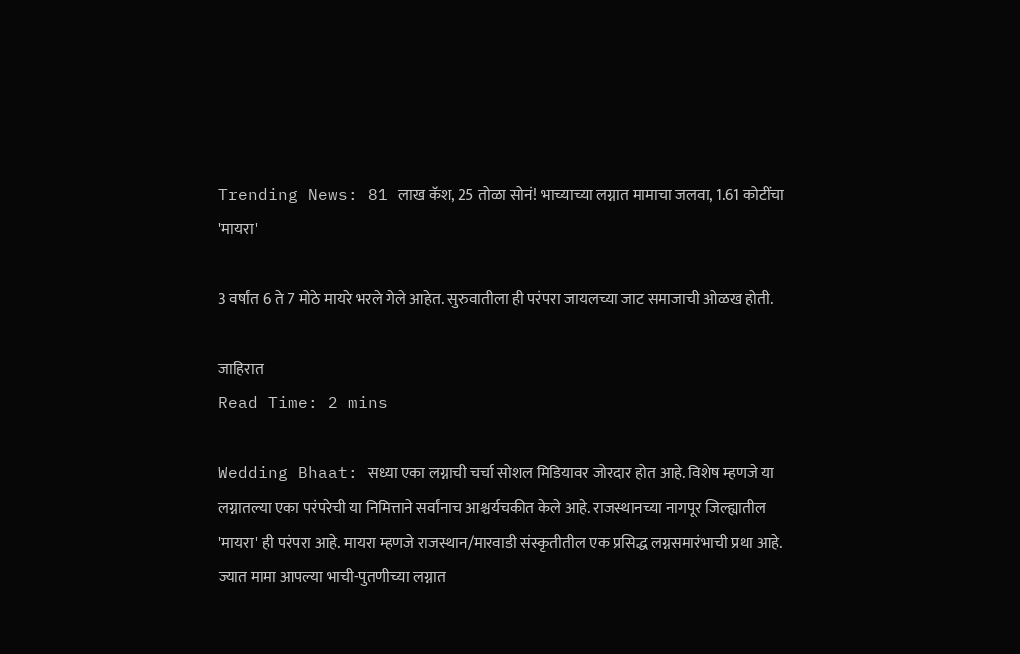Trending News: 81 लाख कॅश, 25 तोळा सोनं! भाच्याच्या लग्नात मामाचा जलवा, 1.61 कोटींचा 'मायरा'

3 वर्षांत 6 ते 7 मोठे मायरे भरले गेले आहेत. सुरुवातीला ही परंपरा जायलच्या जाट समाजाची ओळख होती.

जाहिरात
Read Time: 2 mins

Wedding Bhaat: सध्या एका लग्नाची चर्चा सोशल मिडियावर जोरदार होत आहे. विशेष म्हणजे या लग्नातल्या एका परंपरेची या निमित्ताने सर्वांनाच आश्चर्यचकीत केले आहे. राजस्थानच्या नागपूर जिल्ह्यातील 'मायरा' ही परंपरा आहे. मायरा म्हणजे राजस्थान/मारवाडी संस्कृतीतील एक प्रसिद्ध लग्नसमारंभाची प्रथा आहे. ज्यात मामा आपल्या भाची-पुतणीच्या लग्नात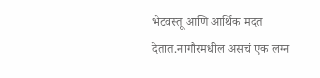भेटवस्तू आणि आर्थिक मदत देतात.नागौरमधील असचं एक लग्न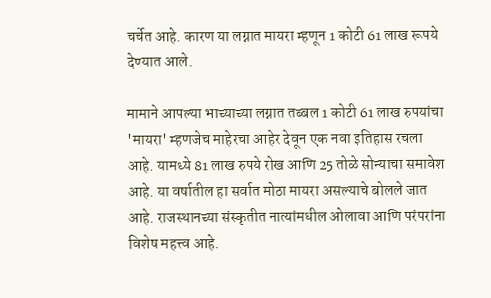चर्चेत आहे. कारण या लग्नात मायरा म्हणून 1 कोटी 61 लाख रूपये देण्यात आले.

मामाने आपल्या भाच्याच्या लग्नात तब्बल 1 कोटी 61 लाख रुपयांचा 'मायरा' म्हणजेच माहेरचा आहेर देवून एक नवा इतिहास रचला आहे. यामध्ये 81 लाख रुपये रोख आणि 25 तोळे सोन्याचा समावेश आहे. या वर्षातील हा सर्वात मोठा मायरा असल्याचे बोलले जात आहे. राजस्थानच्या संस्कृतीत नात्यांमधील ओलावा आणि परंपरांना विशेष महत्त्व आहे.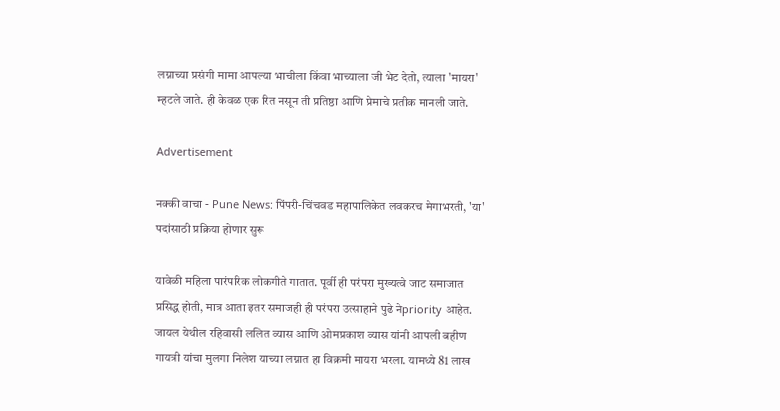लग्नाच्या प्रसंगी मामा आपल्या भाचीला किंवा भाच्याला जी भेट देतो, त्याला 'मायरा' म्हटले जाते. ही केवळ एक रित नसून ती प्रतिष्ठा आणि प्रेमाचे प्रतीक मानली जाते.

Advertisement

नक्की वाचा - Pune News: पिंपरी-चिंचवड महापालिकेत लवकरच मेगाभरती, 'या' पदांसाठी प्रक्रिया होणार सुरू

यावेळी महिला पारंपरिक लोकगीते गातात. पूर्वी ही परंपरा मुख्यत्वे जाट समाजात प्रसिद्ध होती, मात्र आता इतर समाजही ही परंपरा उत्साहाने पुढे नेpriority आहेत. जायल येथील रहिवासी ललित व्यास आणि ओमप्रकाश व्यास यांनी आपली बहीण गायत्री यांचा मुलगा निलेश याच्या लग्नात हा विक्रमी मायरा भरला. यामध्ये 81 लाख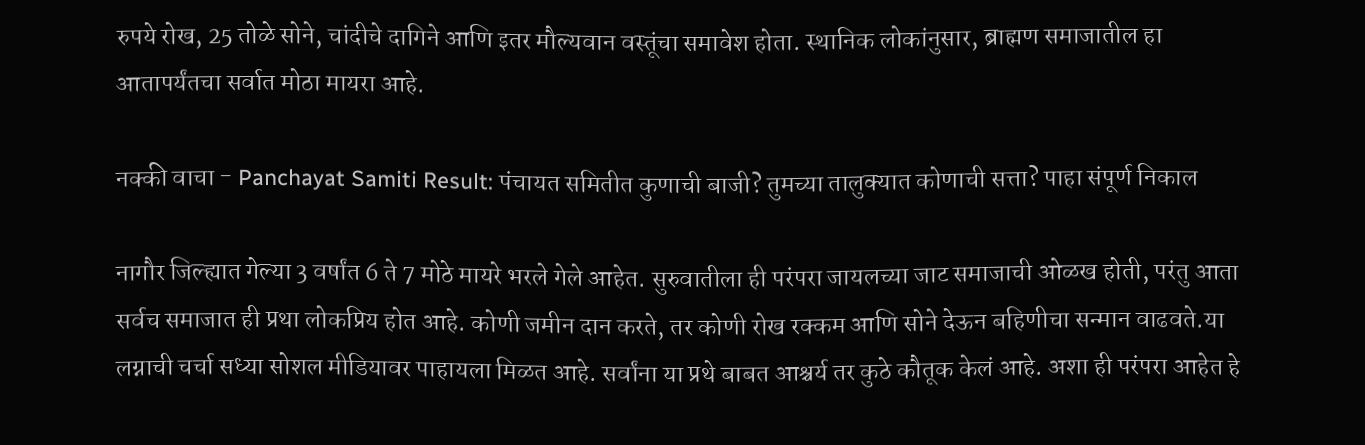रुपये रोख, 25 तोळे सोने, चांदीचे दागिने आणि इतर मौल्यवान वस्तूंचा समावेश होता. स्थानिक लोकांनुसार, ब्राह्मण समाजातील हा आतापर्यंतचा सर्वात मोठा मायरा आहे.

नक्की वाचा - Panchayat Samiti Result: पंचायत समितीत कुणाची बाजी? तुमच्या तालुक्यात कोणाची सत्ता? पाहा संपूर्ण निकाल

नागौर जिल्ह्यात गेल्या 3 वर्षांत 6 ते 7 मोठे मायरे भरले गेले आहेत. सुरुवातीला ही परंपरा जायलच्या जाट समाजाची ओळख होती, परंतु आता सर्वच समाजात ही प्रथा लोकप्रिय होत आहे. कोणी जमीन दान करते, तर कोणी रोख रक्कम आणि सोने देऊन बहिणीचा सन्मान वाढवते.या लग्नाची चर्चा सध्या सोशल मीडियावर पाहायला मिळत आहे. सर्वांना या प्रथे बाबत आश्चर्य तर कुठे कौतूक केलं आहे. अशा ही परंपरा आहेत हे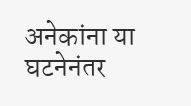अनेकांना या घटनेनंतर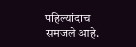पहिल्यांदाच समजले आहे.